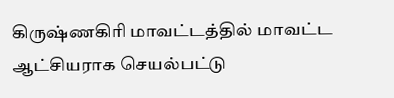கிருஷ்ணகிரி மாவட்டத்தில் மாவட்ட ஆட்சியராக செயல்பட்டு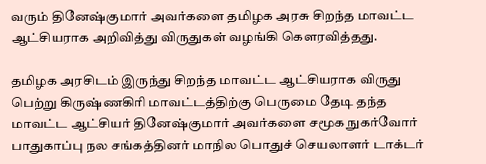வரும் தினேஷ்குமார் அவர்களை தமிழக அரசு சிறந்த மாவட்ட ஆட்சியராக அறிவித்து விருதுகள் வழங்கி கௌரவித்தது.

தமிழக அரசிடம் இருந்து சிறந்த மாவட்ட ஆட்சியராக விருது பெற்று கிருஷ்ணகிரி மாவட்டத்திற்கு பெருமை தேடி தந்த மாவட்ட ஆட்சியர் தினேஷ்குமார் அவர்களை சமூக நுகர்வோர் பாதுகாப்பு நல சங்கத்தினர் மாநில பொதுச் செயலாளர் டாக்டர்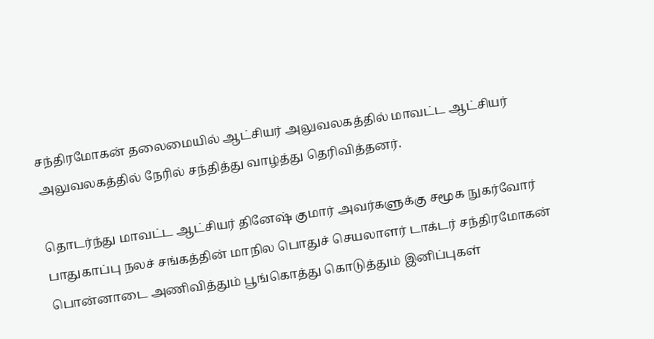சந்திரமோகன் தலைமையில் ஆட்சியர் அலுவலகத்தில் மாவட்ட ஆட்சியர் அலுவலகத்தில் நேரில் சந்தித்து வாழ்த்து தெரிவித்தனர்.

தொடர்ந்து மாவட்ட ஆட்சியர் தினேஷ் குமார் அவர்களுக்கு சமூக நுகர்வோர் பாதுகாப்பு நலச் சங்கத்தின் மாநில பொதுச் செயலாளர் டாக்டர் சந்திரமோகன் பொன்னாடை அணிவித்தும் பூங்கொத்து கொடுத்தும் இனிப்புகள்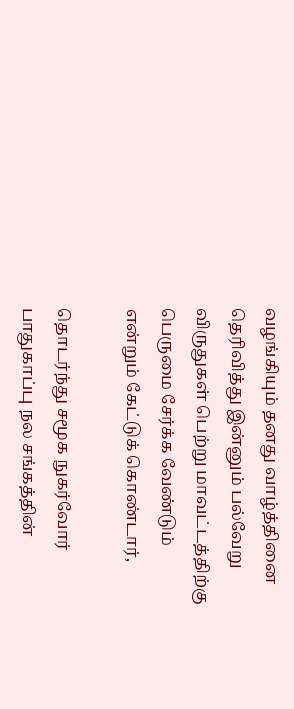வழங்கியும் தனது வாழ்த்தினை தெரிவித்து இன்னும் பல்வேறு விருதுகள் பெற்று மாவட்டத்திற்கு பெருமை சேர்க்க வேண்டும் என்றும் கேட்டுக் கொண்டார்,

தொடர்ந்து சமூக நுகர்வோர் பாதுகாப்பு நல சங்கத்தின்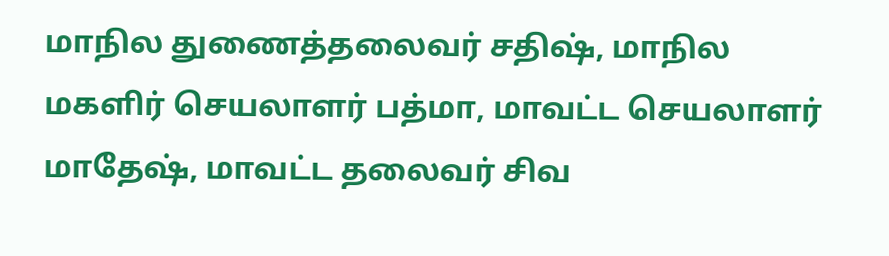மாநில துணைத்தலைவர் சதிஷ், மாநில மகளிர் செயலாளர் பத்மா, மாவட்ட செயலாளர் மாதேஷ், மாவட்ட தலைவர் சிவ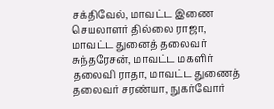சக்திவேல், மாவட்ட இணை செயலாளர் தில்லை ராஜா, மாவட்ட துனைத் தலைவர் சுந்தரேசன், மாவட்ட மகளிர் தலைவி ராதா, மாவட்ட துணைத் தலைவர் சரண்யா, நுகர்வோர்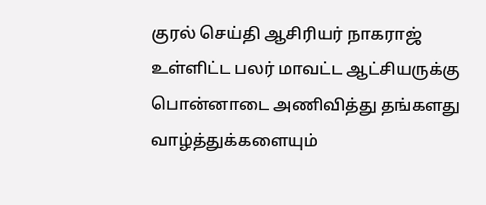குரல் செய்தி ஆசிரியர் நாகராஜ் உள்ளிட்ட பலர் மாவட்ட ஆட்சியருக்கு பொன்னாடை அணிவித்து தங்களது வாழ்த்துக்களையும்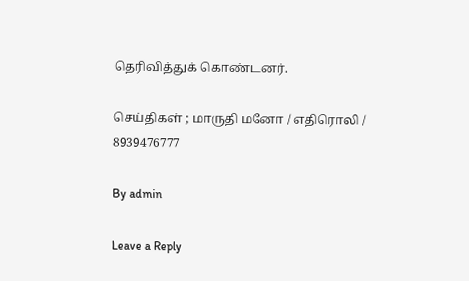தெரிவித்துக் கொண்டனர்.

செய்திகள் ; மாருதி மனோ / எதிரொலி / 8939476777

By admin

Leave a Reply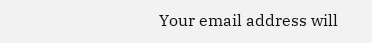Your email address will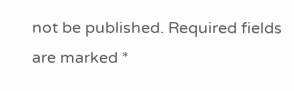not be published. Required fields are marked *